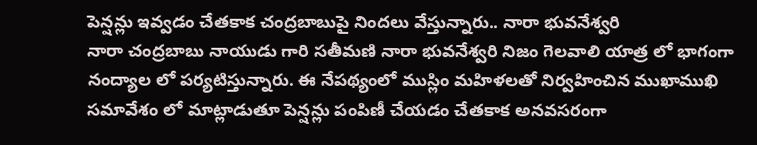పెన్షన్లు ఇవ్వడం చేతకాక చంద్రబాబుపై నిందలు వేస్తున్నారు.. నారా భువనేశ్వరి
నారా చంద్రబాబు నాయుడు గారి సతీమణి నారా భువనేశ్వరి నిజం గెలవాలి యాత్ర లో భాగంగా నంద్యాల లో పర్యటిస్తున్నారు. ఈ నేపథ్యంలో ముస్లిం మహిళలతో నిర్వహించిన ముఖాముఖి సమావేశం లో మాట్లాడుతూ పెన్షన్లు పంపిణీ చేయడం చేతకాక అనవసరంగా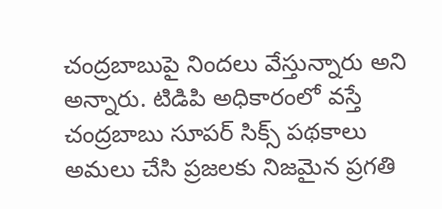చంద్రబాబుపై నిందలు వేస్తున్నారు అని అన్నారు. టిడిపి అధికారంలో వస్తే చంద్రబాబు సూపర్ సిక్స్ పథకాలు అమలు చేసి ప్రజలకు నిజమైన ప్రగతి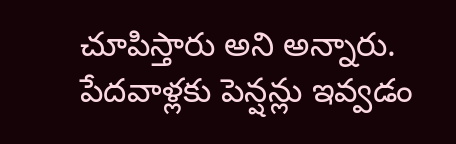చూపిస్తారు అని అన్నారు. పేదవాళ్లకు పెన్షన్లు ఇవ్వడం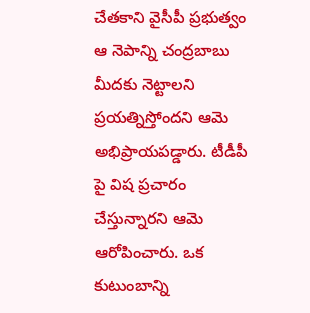చేతకాని వైసీపీ ప్రభుత్వం ఆ నెపాన్ని చంద్రబాబు మీదకు నెట్టాలని ప్రయత్నిస్తోందని ఆమె అభిప్రాయపడ్డారు. టీడీపీ పై విష ప్రచారం చేస్తున్నారని ఆమె ఆరోపించారు. ఒక కుటుంబాన్ని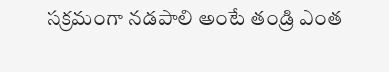సక్రమంగా నడపాలి అంటే తండ్రి ఎంత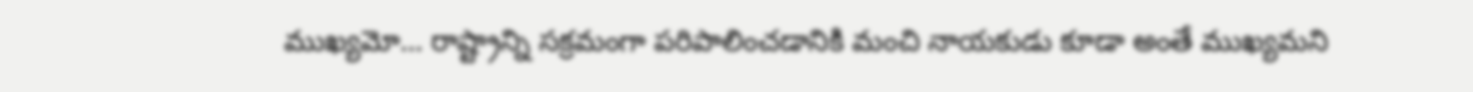ముఖ్యమో… రాష్ట్రాన్ని సక్రమంగా పరిపాలించడానికి మంచి నాయకుడు కూడా అంతే ముఖ్యమని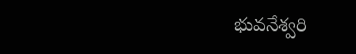భువనేశ్వరి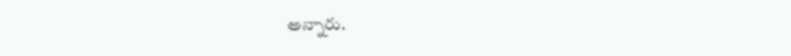అన్నారు.